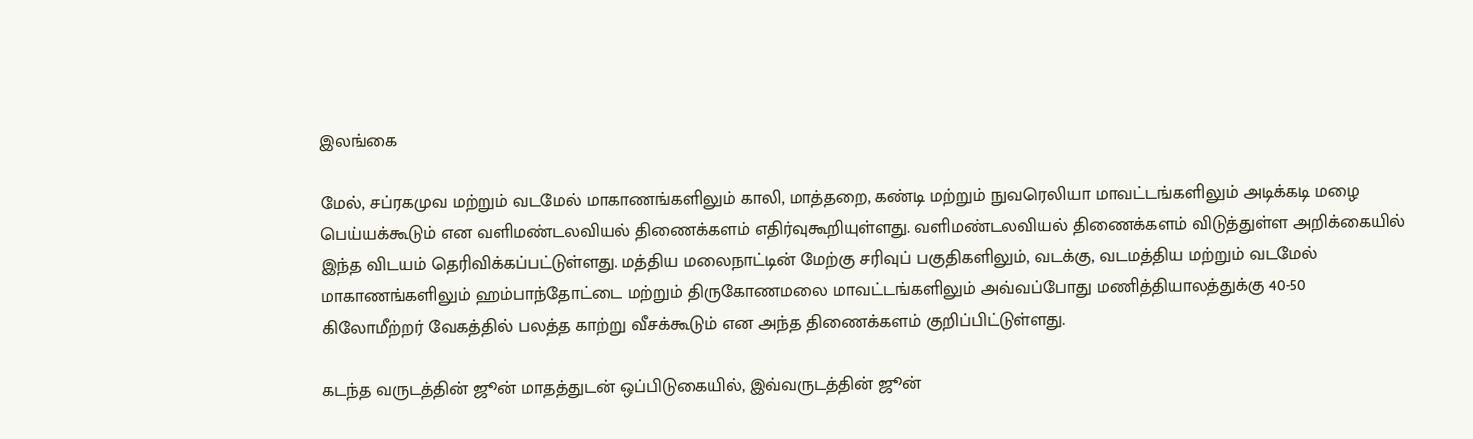இலங்கை

மேல், சப்ரகமுவ மற்றும் வடமேல் மாகாணங்களிலும் காலி, மாத்தறை, கண்டி மற்றும் நுவரெலியா மாவட்டங்களிலும் அடிக்கடி மழை பெய்யக்கூடும் என வளிமண்டலவியல் திணைக்களம் எதிர்வுகூறியுள்ளது. வளிமண்டலவியல் திணைக்களம் விடுத்துள்ள அறிக்கையில் இந்த விடயம் தெரிவிக்கப்பட்டுள்ளது. மத்திய மலைநாட்டின் மேற்கு சரிவுப் பகுதிகளிலும், வடக்கு, வடமத்திய மற்றும் வடமேல் மாகாணங்களிலும் ஹம்பாந்தோட்டை மற்றும் திருகோணமலை மாவட்டங்களிலும் அவ்வப்போது மணித்தியாலத்துக்கு 40-50 கிலோமீற்றர் வேகத்தில் பலத்த காற்று வீசக்கூடும் என அந்த திணைக்களம் குறிப்பிட்டுள்ளது.

கடந்த வருடத்தின் ஜூன் மாதத்துடன் ஒப்பிடுகையில், இவ்வருடத்தின் ஜூன்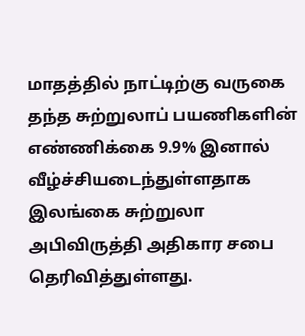மாதத்தில் நாட்டிற்கு வருகை தந்த சுற்றுலாப் பயணிகளின் எண்ணிக்கை 9.9% இனால் வீழ்ச்சியடைந்துள்ளதாக இலங்கை சுற்றுலா அபிவிருத்தி அதிகார சபை தெரிவித்துள்ளது.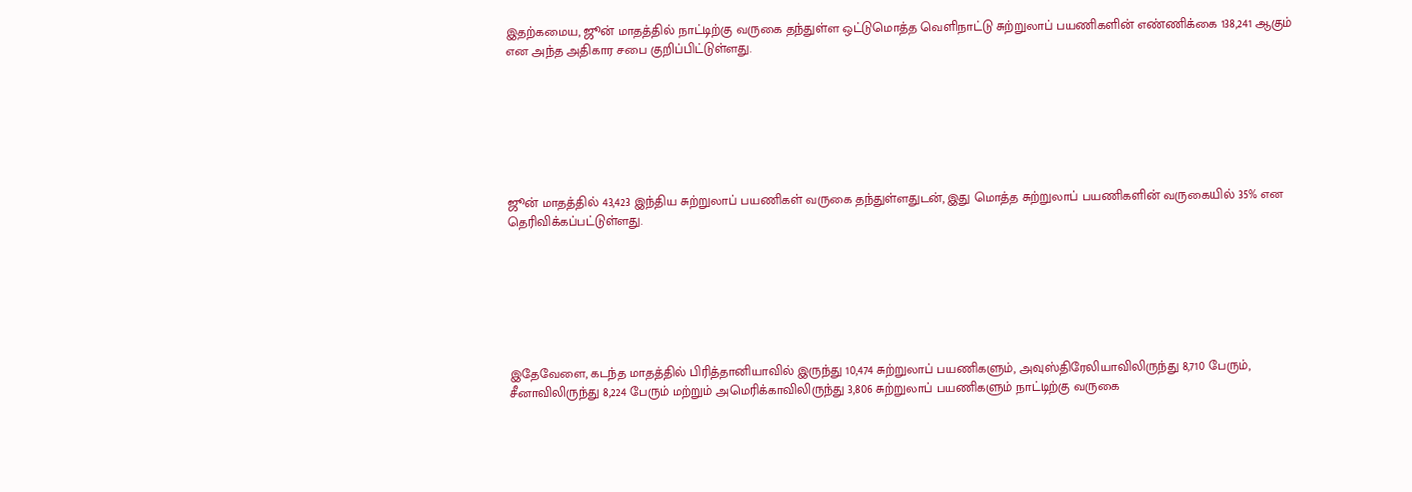இதற்கமைய, ஜூன் மாதத்தில் நாட்டிற்கு வருகை தந்துள்ள ஒட்டுமொத்த வெளிநாட்டு சுற்றுலாப் பயணிகளின் எண்ணிக்கை 138,241 ஆகும் என அந்த அதிகார சபை குறிப்பிட்டுள்ளது.







ஜூன் மாதத்தில் 43,423 இந்திய சுற்றுலாப் பயணிகள் வருகை தந்துள்ளதுடன், இது மொத்த சுற்றுலாப் பயணிகளின் வருகையில் 35% என தெரிவிக்கப்பட்டுள்ளது.







இதேவேளை, கடந்த மாதத்தில் பிரித்தானியாவில் இருந்து 10,474 சுற்றுலாப் பயணிகளும், அவுஸ்திரேலியாவிலிருந்து 8,710 பேரும், சீனாவிலிருந்து 8,224 பேரும் மற்றும் அமெரிக்காவிலிருந்து 3,806 சுற்றுலாப் பயணிகளும் நாட்டிற்கு வருகை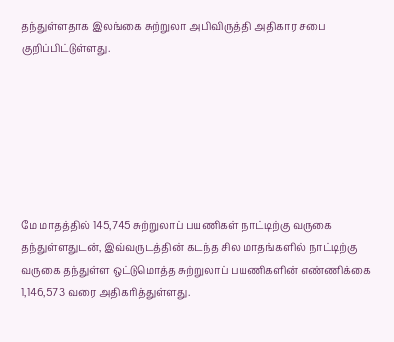தந்துள்ளதாக இலங்கை சுற்றுலா அபிவிருத்தி அதிகார சபை குறிப்பிட்டுள்ளது.







மே மாதத்தில் 145,745 சுற்றுலாப் பயணிகள் நாட்டிற்கு வருகை தந்துள்ளதுடன், இவ்வருடத்தின் கடந்த சில மாதங்களில் நாட்டிற்கு வருகை தந்துள்ள ஒட்டுமொத்த சுற்றுலாப் பயணிகளின் எண்ணிக்கை 1,146,573 வரை அதிகரித்துள்ளது.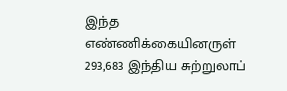இந்த எண்ணிக்கையினருள் 293,683 இந்திய சுற்றுலாப்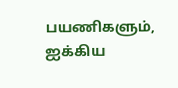பயணிகளும், ஐக்கிய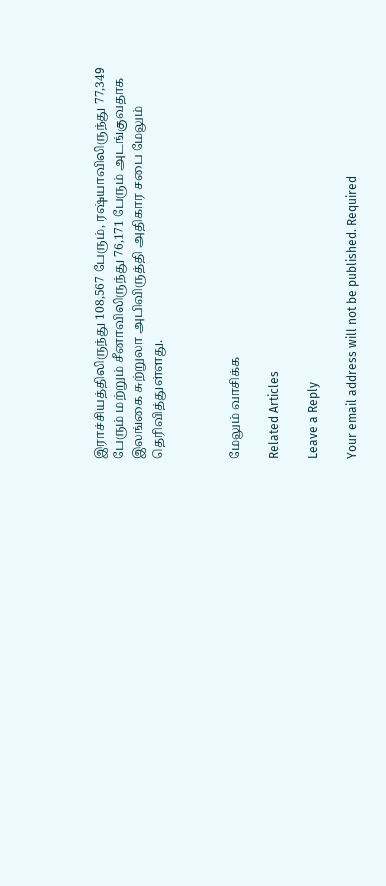இராச்சியத்திலிருந்து 108,567 பேரும், ரஷ்யாவிலிருந்து 77,349 பேரும் மற்றும் சீனாவிலிருந்து 76,171 பேரும் அடங்குவதாக இலங்கை சுற்றுலா அபிவிருத்தி அதிகார சபை மேலும் தெரிவித்துள்ளது.



மேலும் வாசிக்க

Related Articles

Leave a Reply

Your email address will not be published. Required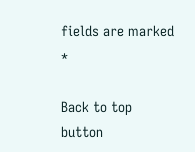fields are marked *

Back to top button